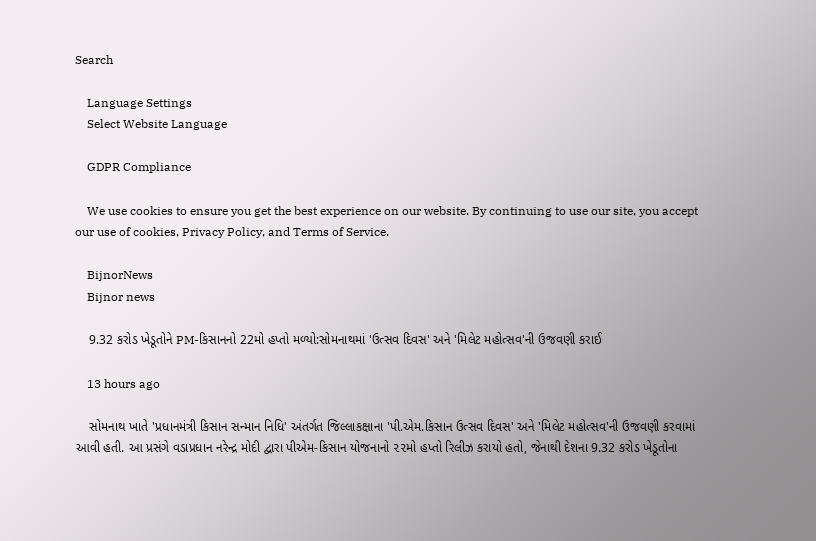Search

    Language Settings
    Select Website Language

    GDPR Compliance

    We use cookies to ensure you get the best experience on our website. By continuing to use our site, you accept our use of cookies, Privacy Policy, and Terms of Service.

    BijnorNews
    Bijnor news

    9.32 કરોડ ખેડૂતોને PM-કિસાનનો 22મો હપ્તો મળ્યો:સોમનાથમાં 'ઉત્સવ દિવસ' અને 'મિલેટ મહોત્સવ'ની ઉજવણી કરાઈ

    13 hours ago

    સોમનાથ ખાતે 'પ્રધાનમંત્રી કિસાન સન્માન નિધિ' અંતર્ગત જિલ્લાકક્ષાના 'પી.એમ.કિસાન ઉત્સવ દિવસ' અને 'મિલેટ મહોત્સવ'ની ઉજવણી કરવામાં આવી હતી. આ પ્રસંગે વડાપ્રધાન નરેન્દ્ર મોદી દ્વારા પીએમ-કિસાન યોજનાનો ૨૨મો હપ્તો રિલીઝ કરાયો હતો, જેનાથી દેશના 9.32 કરોડ ખેડૂતોના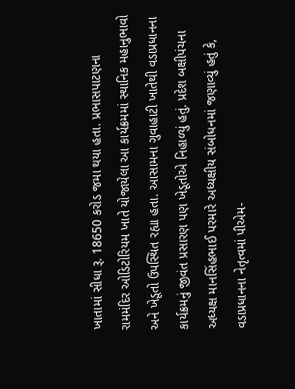ખાતામાં સીધા રૂ. 18650 કરોડ જમા થયા હતા. પ્રભાસપાટણના રામમંદિર ઓડિટોરિયમ ખાતે યોજાયેલા આ કાર્યક્રમમાં સ્થાનિક મહાનુભાવો અને ખેડૂતો ઉપસ્થિત રહ્યા હતા. આસામના ગુવાહાટી ખાતેથી વડાપ્રધાનના કાર્યક્રમનું જીવંત પ્રસારણ પણ ખેડૂતોએ નિહાળ્યું હતું. પ્રદેશ બક્ષીપંચના અધ્યક્ષ માનસિંહભાઈ પરમારે અધ્યક્ષીય સંબોધનમાં જણાવ્યું હતું કે, વડાપ્રધાનના નેતૃત્વમાં પીએમ-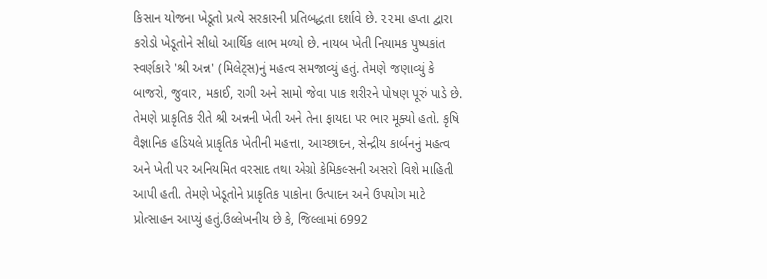કિસાન યોજના ખેડૂતો પ્રત્યે સરકારની પ્રતિબદ્ધતા દર્શાવે છે. ૨૨મા હપ્તા દ્વારા કરોડો ખેડૂતોને સીધો આર્થિક લાભ મળ્યો છે. નાયબ ખેતી નિયામક પુષ્પકાંત સ્વર્ણકારે 'શ્રી અન્ન' (મિલેટ્સ)નું મહત્વ સમજાવ્યું હતું. તેમણે જણાવ્યું કે બાજરો, જુવાર, મકાઈ, રાગી અને સામો જેવા પાક શરીરને પોષણ પૂરું પાડે છે. તેમણે પ્રાકૃતિક રીતે શ્રી અન્નની ખેતી અને તેના ફાયદા પર ભાર મૂક્યો હતો. કૃષિ વૈજ્ઞાનિક હડિયલે પ્રાકૃતિક ખેતીની મહત્તા, આચ્છાદન, સેન્દ્રીય કાર્બનનું મહત્વ અને ખેતી પર અનિયમિત વરસાદ તથા એગ્રો કેમિકલ્સની અસરો વિશે માહિતી આપી હતી. તેમણે ખેડૂતોને પ્રાકૃતિક પાકોના ઉત્પાદન અને ઉપયોગ માટે પ્રોત્સાહન આપ્યું હતું.ઉલ્લેખનીય છે કે, જિલ્લામાં 6992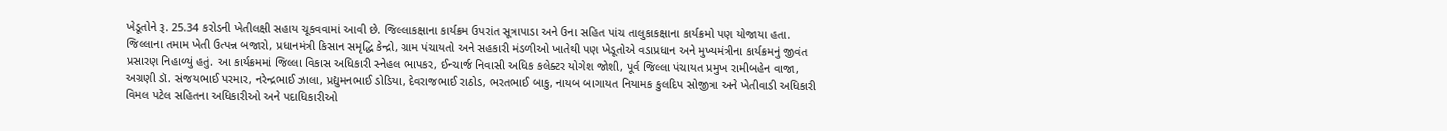ખેડૂતોને રૂ. 25.34 કરોડની ખેતીલક્ષી સહાય ચૂકવવામાં આવી છે. જિલ્લાકક્ષાના કાર્યક્રમ ઉપરાંત સૂત્રાપાડા અને ઉના સહિત પાંચ તાલુકાકક્ષાના કાર્યક્રમો પણ યોજાયા હતા. જિલ્લાના તમામ ખેતી ઉત્પન્ન બજારો, પ્રધાનમંત્રી કિસાન સમૃદ્ધિ કેન્દ્રો, ગ્રામ પંચાયતો અને સહકારી મંડળીઓ ખાતેથી પણ ખેડૂતોએ વડાપ્રધાન અને મુખ્યમંત્રીના કાર્યક્રમનું જીવંત પ્રસારણ નિહાળ્યું હતું. આ કાર્યક્રમમાં જિલ્લા વિકાસ અધિકારી સ્નેહલ ભાપકર, ઈન્ચાર્જ નિવાસી અધિક કલેક્ટર યોગેશ જોશી, પૂર્વ જિલ્લા પંચાયત પ્રમુખ રામીબહેન વાજા, અગ્રણી ડૉ. સંજયભાઈ પરમાર, નરેન્દ્રભાઈ ઝાલા, પ્રદ્યુમનભાઈ ડોડિયા, દેવરાજભાઈ રાઠોડ, ભરતભાઈ બાકુ, નાયબ બાગાયત નિયામક કુલદિપ સોજીત્રા અને ખેતીવાડી અધિકારી વિમલ પટેલ સહિતના અધિકારીઓ અને પદાધિકારીઓ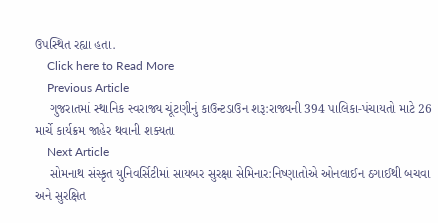ઉપસ્થિત રહ્યા હતા.
    Click here to Read More
    Previous Article
    ગુજરાતમાં સ્થાનિક સ્વરાજ્ય ચૂંટણીનું કાઉન્ટડાઉન શરૂ:રાજ્યની 394 પાલિકા-પંચાયતો માટે 26 માર્ચે કાર્યક્રમ જાહેર થવાની શક્યતા
    Next Article
    સોમનાથ સંસ્કૃત યુનિવર્સિટીમાં સાયબર સુરક્ષા સેમિનાર:નિષ્ણાતોએ ઓનલાઈન ઠગાઈથી બચવા અને સુરક્ષિત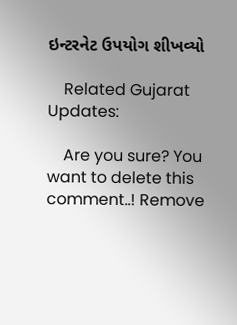ઇન્ટરનેટ ઉપયોગ શીખવ્યો

    Related Gujarat Updates:

    Are you sure? You want to delete this comment..! Remove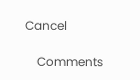Cancel

    Comments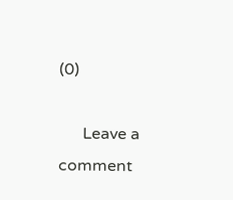(0)

      Leave a comment